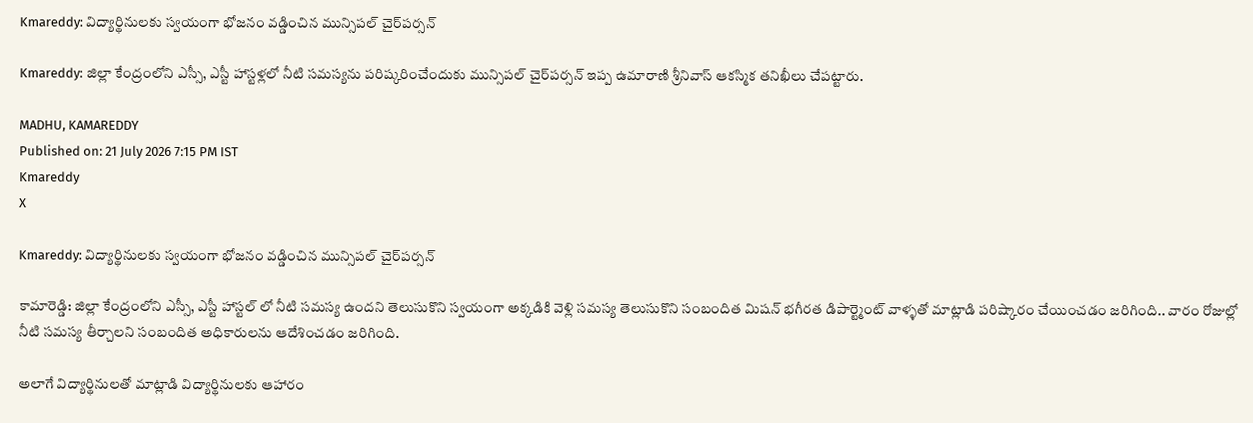Kmareddy: విద్యార్థినులకు స్వయంగా భోజనం వడ్డించిన మున్సిపల్ చైర్‌పర్సన్

Kmareddy: జిల్లా కేంద్రంలోని ఎస్సీ, ఎస్టీ హాస్టళ్లలో నీటి సమస్యను పరిష్కరించేందుకు మున్సిపల్ చైర్‌పర్సన్ ఇప్ప ఉమారాణి శ్రీనివాస్ ఆకస్మిక తనిఖీలు చేపట్టారు.

MADHU, KAMAREDDY
Published on: 21 July 2026 7:15 PM IST
Kmareddy
X

Kmareddy: విద్యార్థినులకు స్వయంగా భోజనం వడ్డించిన మున్సిపల్ చైర్‌పర్సన్

కామారెడ్డి: జిల్లా కేంద్రంలోని ఎస్సీ, ఎస్టీ హాస్టల్ లో నీటి సమస్య ఉందని తెలుసుకొని స్వయంగా అక్కడికి వెళ్లి సమస్య తెలుసుకొని సంబందిత మిషన్ భగీరత డిపార్ట్మెంట్ వాళ్ళతో మాట్లాడి పరిష్కారం చేయించడం జరిగింది.. వారం రోజుల్లో నీటి సమస్య తీర్చాలని సంబందిత అధికారులను ఆదేశించడం జరిగింది.

అలాగే విద్యార్థినులతో మాట్లాడి విద్యార్థినులకు ఆహారం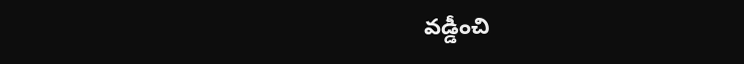వడ్డీంచి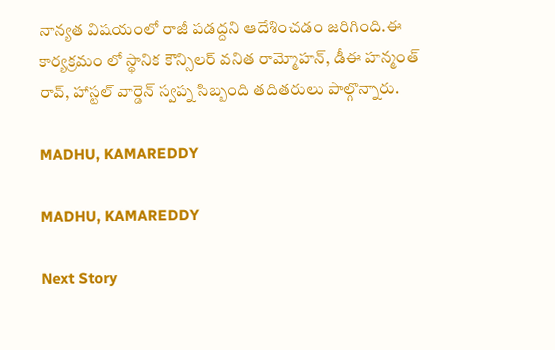నాన్యత విషయంలో రాజీ పడద్దని ఆదేశించడం జరిగింది.ఈ కార్యక్రమం లో స్థానిక కౌన్సిలర్ వనిత రామ్మోహన్, డీఈ హన్మంత్ రావ్, హాస్టల్ వార్డెన్ స్వప్న సిబ్బంది తదితరులు పాల్గొన్నారు.

MADHU, KAMAREDDY

MADHU, KAMAREDDY

Next Story